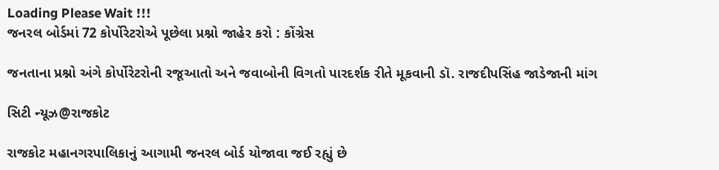Loading Please Wait !!!
જનરલ બોર્ડમાં 72 કોર્પોરેટરોએ પૂછેલા પ્રશ્નો જાહેર કરો : કોંગ્રેસ

જનતાના પ્રશ્નો અંગે કોર્પોરેટરોની રજૂઆતો અને જવાબોની વિગતો પારદર્શક રીતે મૂકવાની ડૉ. રાજદીપસિંહ જાડેજાની માંગ

સિટી ન્યૂઝ@રાજકોટ

રાજકોટ મહાનગરપાલિકાનું આગામી જનરલ બોર્ડ યોજાવા જઈ રહ્યું છે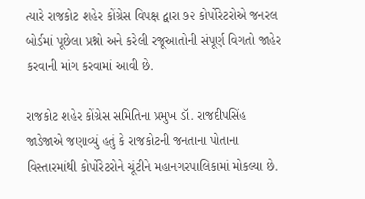ત્યારે રાજકોટ શહેર કોંગ્રેસ વિપક્ષ દ્વારા ૭૨ કોર્પોરેટરોએ જનરલ બોર્ડમાં પૂછેલા પ્રશ્નો અને કરેલી રજૂઆતોની સંપૂર્ણ વિગતો જાહેર કરવાની માંગ કરવામાં આવી છે.

રાજકોટ શહેર કોંગ્રેસ સમિતિના પ્રમુખ ડૉ. રાજદીપસિંહ જાડેજાએ જણાવ્યું હતું કે રાજકોટની જનતાના પોતાના વિસ્તારમાંથી કોર્પોરેટરોને ચૂંટીને મહાનગરપાલિકામાં મોકલ્યા છે.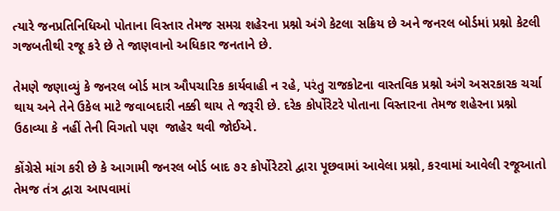ત્યારે જનપ્રતિનિધિઓ પોતાના વિસ્તાર તેમજ સમગ્ર શહેરના પ્રશ્નો અંગે કેટલા સક્રિય છે અને જનરલ બોર્ડમાં પ્રશ્નો કેટલી ગજબતીથી રજૂ કરે છે તે જાણવાનો અધિકાર જનતાને છે.

તેમણે જણાવ્યું કે જનરલ બોર્ડ માત્ર ઔપચારિક કાર્યવાહી ન રહે, પરંતુ રાજકોટના વાસ્તવિક પ્રશ્નો અંગે અસરકારક ચર્ચા થાય અને તેને ઉકેલ માટે જવાબદારી નક્કી થાય તે જરૂરી છે. દરેક કોર્પોરેટરે પોતાના વિસ્તારના તેમજ શહેરના પ્રશ્નો ઉઠાવ્યા કે નહીં તેની વિગતો પણ  જાહેર થવી જોઈએ.

કોંગ્રેસે માંગ કરી છે કે આગામી જનરલ બોર્ડ બાદ ૭૨ કોર્પોરેટરો દ્વારા પૂછવામાં આવેલા પ્રશ્નો, કરવામાં આવેલી રજૂઆતો તેમજ તંત્ર દ્વારા આપવામાં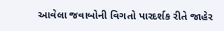આવેલા જવાબોની વિગતો પારદર્શક રીતે જાહેર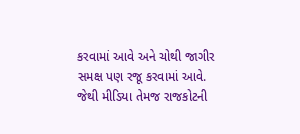કરવામાં આવે અને ચોથી જાગીર સમક્ષ પણ રજૂ કરવામાં આવે. જેથી મીડિયા તેમજ રાજકોટની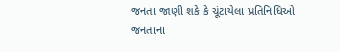જનતા જાણી શકે કે ચૂંટાયેલા પ્રતિનિધિઓ જનતાના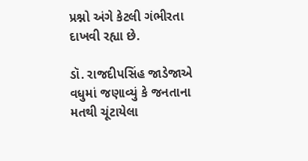પ્રશ્નો અંગે કેટલી ગંભીરતા દાખવી રહ્યા છે.

ડૉ. રાજદીપસિંહ જાડેજાએ વધુમાં જણાવ્યું કે જનતાના મતથી ચૂંટાયેલા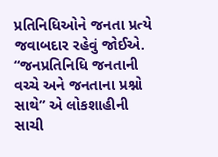પ્રતિનિધિઓને જનતા પ્રત્યે જવાબદાર રહેવું જોઈએ. “જનપ્રતિનિધિ જનતાની વચ્ચે અને જનતાના પ્રશ્નો સાથે” એ લોકશાહીની સાચી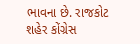ભાવના છે. રાજકોટ શહેર કોંગ્રેસ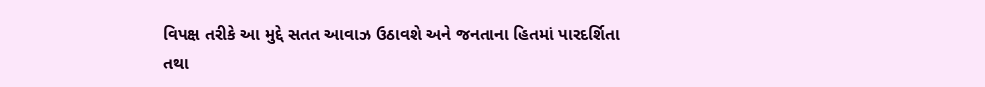વિપક્ષ તરીકે આ મુદ્દે સતત આવાઝ ઉઠાવશે અને જનતાના હિતમાં પારદર્શિતા તથા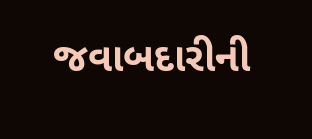જવાબદારીની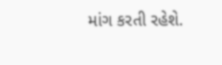માંગ કરતી રહેશે.